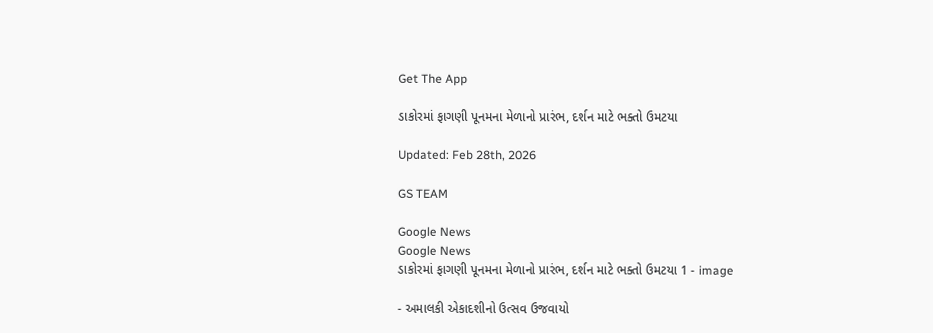Get The App

ડાકોરમાં ફાગણી પૂનમના મેળાનો પ્રારંભ, દર્શન માટે ભક્તો ઉમટયા

Updated: Feb 28th, 2026

GS TEAM

Google News
Google News
ડાકોરમાં ફાગણી પૂનમના મેળાનો પ્રારંભ, દર્શન માટે ભક્તો ઉમટયા 1 - image

- અમાલકી એકાદશીનો ઉત્સવ ઉજવાયો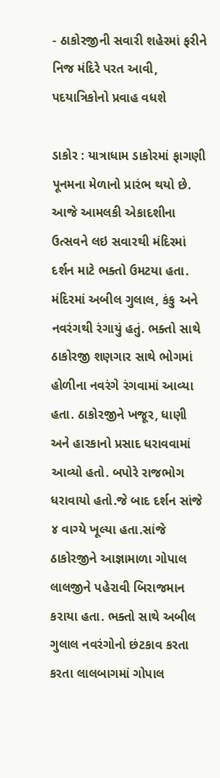- ઠાકોરજીની સવારી શહેરમાં ફરીને નિજ મંદિરે પરત આવી, પદયાત્રિકોનો પ્રવાહ વધશે

ડાકોર : યાત્રાધામ ડાકોરમાં ફાગણી પૂનમના મેળાનો પ્રારંભ થયો છે. આજે આમલકી એકાદશીના ઉત્સવને લઇ સવારથી મંદિરમાં દર્શન માટે ભક્તો ઉમટયા હતા. મંદિરમાં અબીલ ગુલાલ, કંકુ અને નવરંગથી રંગાયું હતું. ભક્તો સાથે ઠાકોરજી શણગાર સાથે ભોગમાં હોળીના નવરંગે રંગવામાં આવ્યા હતા. ઠાકોરજીને ખજૂર, ધાણી અને હારકાનો પ્રસાદ ધરાવવામાં આવ્યો હતો. બપોરે રાજભોગ ધરાવાયો હતો.જે બાદ દર્શન સાંજે ૪ વાગ્યે ખૂલ્યા હતા.સાંજે ઠાકોરજીને આજ્ઞામાળા ગોપાલ લાલજીને પહેરાવી બિરાજમાન કરાયા હતા. ભક્તો સાથે અબીલ ગુલાલ નવરંગોનો છંટકાવ કરતા કરતા લાલબાગમાં ગોપાલ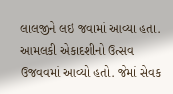લાલજીને લઇ જવામાં આવ્યા હતા. આમલકી એકાદશીનો ઉત્સવ ઉજવવમાં આવ્યો હતો. જેમાં સેવક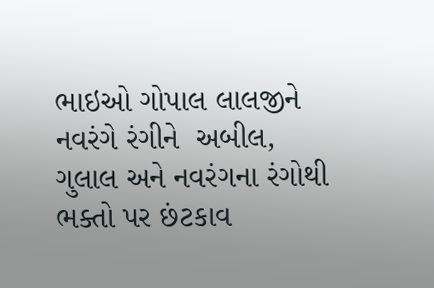ભાઇઓ ગોપાલ લાલજીને નવરંગે રંગીને  અબીલ, ગુલાલ અને નવરંગના રંગોથી ભક્તો પર છંટકાવ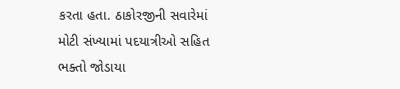કરતા હતા. ઠાકોરજીની સવારેમાં મોટી સંખ્યામાં પદયાત્રીઓ સહિત ભક્તો જોડાયા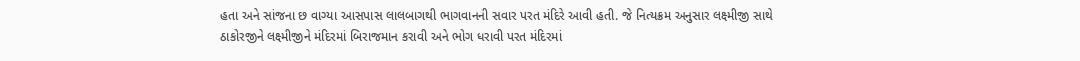હતા અને સાંજના છ વાગ્યા આસપાસ લાલબાગથી ભાગવાનની સવાર પરત મંદિરે આવી હતી. જે નિત્યક્રમ અનુસાર લક્ષ્મીજી સાથે ઠાકોરજીને લક્ષ્મીજીને મંદિરમાં બિરાજમાન કરાવી અને ભોગ ધરાવી પરત મંદિરમાં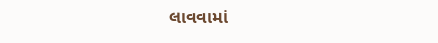લાવવામાં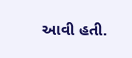આવી હતી.